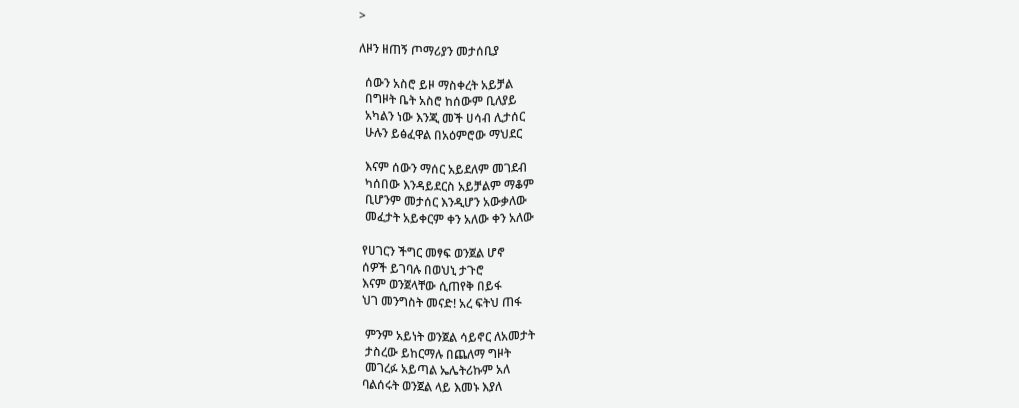>

ለዞን ዘጠኝ ጦማሪያን መታሰቢያ

  ሰውን አስሮ ይዞ ማስቀረት አይቻል
  በግዞት ቤት አስሮ ከሰውም ቢለያይ
  አካልን ነው እንጂ መች ሀሳብ ሊታሰር
  ሁሉን ይፅፈዋል በአዕምሮው ማህደር

  እናም ሰውን ማሰር አይደለም መገደብ
  ካሰበው እንዳይደርስ አይቻልም ማቆም
  ቢሆንም መታሰር እንዲሆን አውቃለው
  መፈታት አይቀርም ቀን አለው ቀን አለው

 የሀገርን ችግር መፃፍ ወንጀል ሆኖ
 ሰዎች ይገባሉ በወህኒ ታጉሮ
 እናም ወንጀላቸው ሲጠየቅ በይፋ
 ህገ መንግስት መናድ! አረ ፍትህ ጠፋ

  ምንም አይነት ወንጀል ሳይኖር ለአመታት
  ታስረው ይከርማሉ በጨለማ ግዞት
  መገረፉ አይጣል ኤሌትሪኩም አለ
 ባልሰሩት ወንጀል ላይ እመኑ እያለ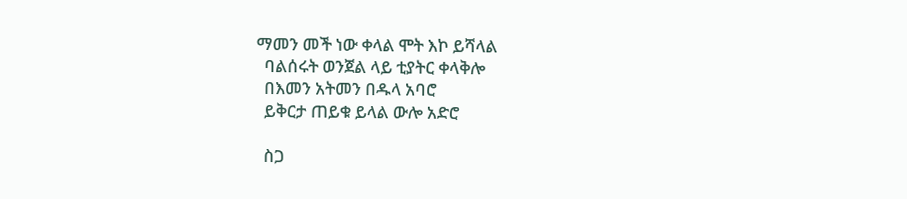ማመን መች ነው ቀላል ሞት እኮ ይሻላል
  ባልሰሩት ወንጀል ላይ ቲያትር ቀላቅሎ
  በእመን አትመን በዱላ አባሮ
  ይቅርታ ጠይቁ ይላል ውሎ አድሮ

  ስጋ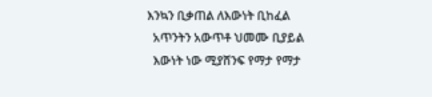እንኳን ቢቃጠል ለእውነት ቢከፈል
  አጥንትን አውጥቶ ህመሙ ቢያይል
  እውነት ነው ሚያሸንፍ የማታ የማታ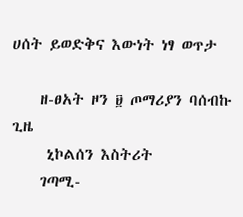ሀሰት ይወድቅና እውነት ነፃ ወጥታ

    ዘ-ፀአት ዞን ፱ ጦማሪያን ባሰብኩ ጊዜ
     ኒኮልሰን እስትሪት
    ገጣሚ-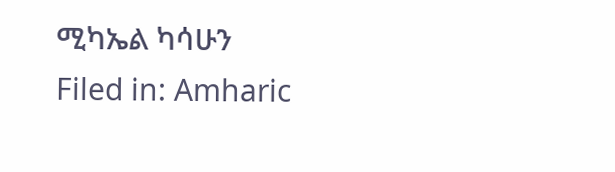ሚካኤል ካሳሁን
Filed in: Amharic